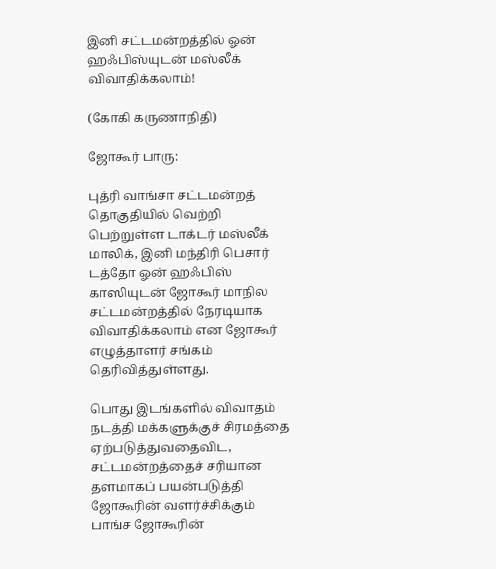இனி சட்டமன்றத்தில் ஓன் ஹஃபிஸ்யுடன் மஸ்லீக் விவாதிக்கலாம்!

(கோகி கருணாநிதி)

ஜோகூர் பாரு:

புத்ரி வாங்சா சட்டமன்றத் தொகுதியில் வெற்றி பெற்றுள்ள டாக்டர் மஸ்லீக் மாலிக், இனி மந்திரி பெசார் டத்தோ ஓன் ஹஃபிஸ் காஸியுடன் ஜோகூர் மாநில சட்டமன்றத்தில் நேரடியாக விவாதிக்கலாம் என ஜோகூர் எழுத்தாளர் சங்கம் தெரிவித்துள்ளது.

பொது இடங்களில் விவாதம் நடத்தி மக்களுக்குச் சிரமத்தை ஏற்படுத்துவதைவிட, சட்டமன்றத்தைச் சரியான தளமாகப் பயன்படுத்தி ஜோகூரின் வளர்ச்சிக்கும் பாங்ச ஜோகூரின்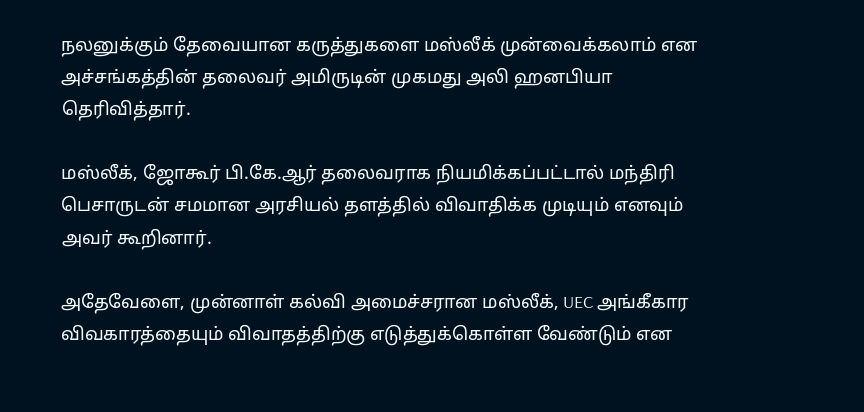நலனுக்கும் தேவையான கருத்துகளை மஸ்லீக் முன்வைக்கலாம் என அச்சங்கத்தின் தலைவர் அமிருடின் முகமது அலி ஹனபியா தெரிவித்தார்.

மஸ்லீக், ஜோகூர் பி.கே.ஆர் தலைவராக நியமிக்கப்பட்டால் மந்திரி பெசாருடன் சமமான அரசியல் தளத்தில் விவாதிக்க முடியும் எனவும் அவர் கூறினார்.

அதேவேளை, முன்னாள் கல்வி அமைச்சரான மஸ்லீக், UEC அங்கீகார விவகாரத்தையும் விவாதத்திற்கு எடுத்துக்கொள்ள வேண்டும் என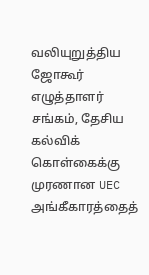வலியுறுத்திய ஜோகூர் எழுத்தாளர் சங்கம், தேசிய கல்விக் கொள்கைக்கு முரணான UEC அங்கீகாரத்தைத்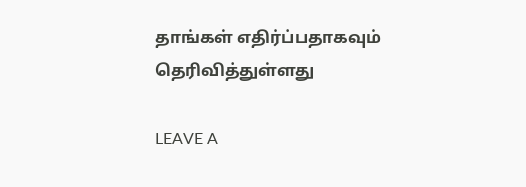தாங்கள் எதிர்ப்பதாகவும் தெரிவித்துள்ளது

LEAVE A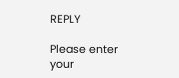REPLY

Please enter your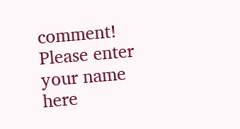comment!
Please enter your name here